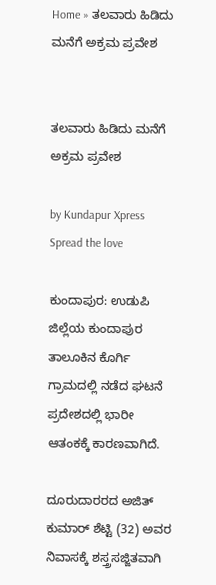Home » ತಲವಾರು ಹಿಡಿದು ಮನೆಗೆ ಅಕ್ರಮ ಪ್ರವೇಶ


ತಲವಾರು ಹಿಡಿದು ಮನೆಗೆ ಅಕ್ರಮ ಪ್ರವೇಶ

by Kundapur Xpress
Spread the love

ಕುಂದಾಪುರ: ಉಡುಪಿ ಜಿಲ್ಲೆಯ ಕುಂದಾಪುರ ತಾಲೂಕಿನ ಕೊರ್ಗಿ ಗ್ರಾಮದಲ್ಲಿ ನಡೆದ ಘಟನೆ ಪ್ರದೇಶದಲ್ಲಿ ಭಾರೀ ಆತಂಕಕ್ಕೆ ಕಾರಣವಾಗಿದೆ.

ದೂರುದಾರರದ ಅಜಿತ್ ಕುಮಾರ್ ಶೆಟ್ಟಿ (32) ಅವರ ನಿವಾಸಕ್ಕೆ ಶಸ್ತ್ರಸಜ್ಜಿತವಾಗಿ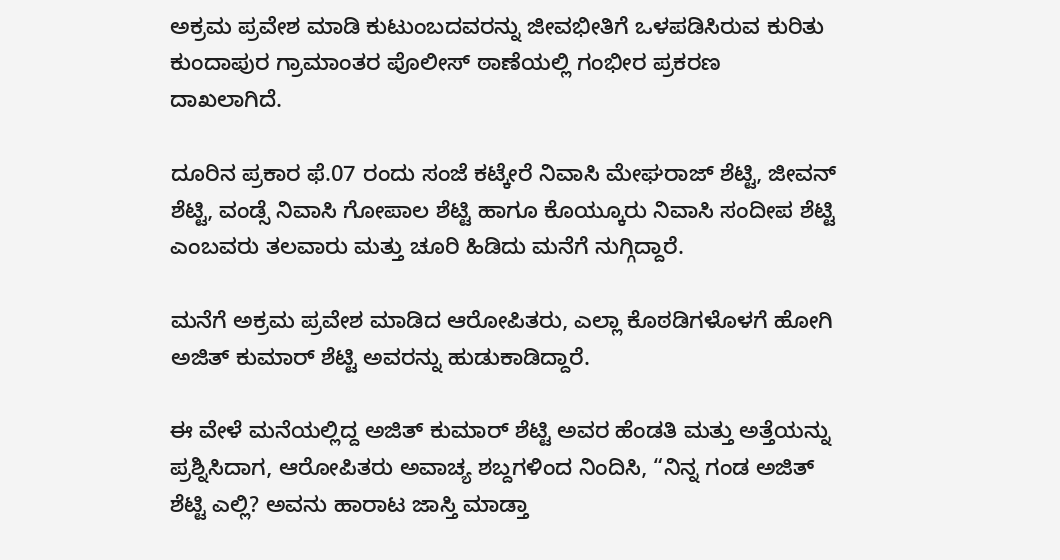ಅಕ್ರಮ ಪ್ರವೇಶ ಮಾಡಿ ಕುಟುಂಬದವರನ್ನು ಜೀವಭೀತಿಗೆ ಒಳಪಡಿಸಿರುವ ಕುರಿತು ಕುಂದಾಪುರ ಗ್ರಾಮಾಂತರ ಪೊಲೀಸ್ ಠಾಣೆಯಲ್ಲಿ ಗಂಭೀರ ಪ್ರಕರಣ ದಾಖಲಾಗಿದೆ.

ದೂರಿನ ಪ್ರಕಾರ ಫೆ.07 ರಂದು ಸಂಜೆ ಕಟ್ಕೇರೆ ನಿವಾಸಿ ಮೇಘರಾಜ್ ಶೆಟ್ಟಿ, ಜೀವನ್ ಶೆಟ್ಟಿ, ವಂಡ್ಸೆ ನಿವಾಸಿ ಗೋಪಾಲ ಶೆಟ್ಟಿ ಹಾಗೂ ಕೊಯ್ಕೂರು ನಿವಾಸಿ ಸಂದೀಪ ಶೆಟ್ಟಿ ಎಂಬವರು ತಲವಾರು ಮತ್ತು ಚೂರಿ ಹಿಡಿದು ಮನೆಗೆ ನುಗ್ಗಿದ್ದಾರೆ.

ಮನೆಗೆ ಅಕ್ರಮ ಪ್ರವೇಶ ಮಾಡಿದ ಆರೋಪಿತರು, ಎಲ್ಲಾ ಕೊಠಡಿಗಳೊಳಗೆ ಹೋಗಿ ಅಜಿತ್ ಕುಮಾರ್ ಶೆಟ್ಟಿ ಅವರನ್ನು ಹುಡುಕಾಡಿದ್ದಾರೆ.

ಈ ವೇಳೆ ಮನೆಯಲ್ಲಿದ್ದ ಅಜಿತ್ ಕುಮಾರ್ ಶೆಟ್ಟಿ ಅವರ ಹೆಂಡತಿ ಮತ್ತು ಅತ್ತೆಯನ್ನು ಪ್ರಶ್ನಿಸಿದಾಗ, ಆರೋಪಿತರು ಅವಾಚ್ಯ ಶಬ್ದಗಳಿಂದ ನಿಂದಿಸಿ, “ನಿನ್ನ ಗಂಡ ಅಜಿತ್ ಶೆಟ್ಟಿ ಎಲ್ಲಿ? ಅವನು ಹಾರಾಟ ಜಾಸ್ತಿ ಮಾಡ್ತಾ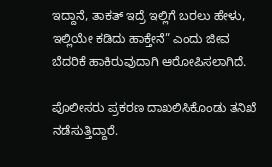ಇದ್ದಾನೆ, ತಾಕತ್ ಇದ್ರೆ ಇಲ್ಲಿಗೆ ಬರಲು ಹೇಳು, ಇಲ್ಲಿಯೇ ಕಡಿದು ಹಾಕ್ತೇನೆ” ಎಂದು ಜೀವ ಬೆದರಿಕೆ ಹಾಕಿರುವುದಾಗಿ ಆರೋಪಿಸಲಾಗಿದೆ.

ಪೊಲೀಸರು ಪ್ರಕರಣ ದಾಖಲಿಸಿಕೊಂಡು ತನಿಖೆ ನಡೆಸುತ್ತಿದ್ದಾರೆ.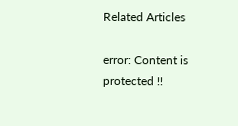Related Articles

error: Content is protected !!